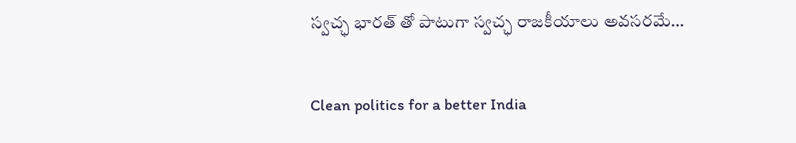స్వచ్ఛ భారత్ తో పాటుగా స్వచ్ఛ రాజకీయాలు అవసరమే…

Clean politics for a better India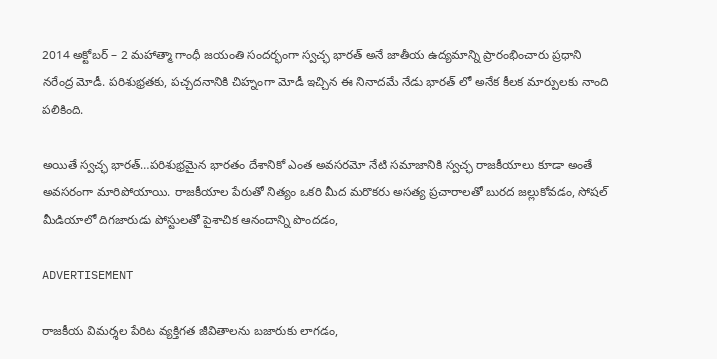2014 అక్టోబర్ – 2 మహాత్మా గాంధీ జయంతి సందర్భంగా స్వచ్ఛ భారత్ అనే జాతీయ ఉద్యమాన్ని ప్రారంభించారు ప్రధాని నరేంద్ర మోడీ. పరిశుభ్రతకు, పచ్చదనానికి చిహ్నంగా మోడీ ఇచ్చిన ఈ నినాదమే నేడు భారత్ లో అనేక కీలక మార్పులకు నాంది పలికింది.

అయితే స్వచ్ఛ భారత్…పరిశుభ్రమైన భారతం దేశానికో ఎంత అవసరమో నేటి సమాజానికి స్వచ్ఛ రాజకీయాలు కూడా అంతే అవసరంగా మారిపోయాయి. రాజకీయాల పేరుతో నిత్యం ఒకరి మీద మరొకరు అసత్య ప్రచారాలతో బురద జల్లుకోవడం, సోషల్ మీడియాలో దిగజారుడు పోస్టులతో పైశాచిక ఆనందాన్ని పొందడం,

ADVERTISEMENT

రాజకీయ విమర్శల పేరిట వ్యక్తిగత జీవితాలను బజారుకు లాగడం,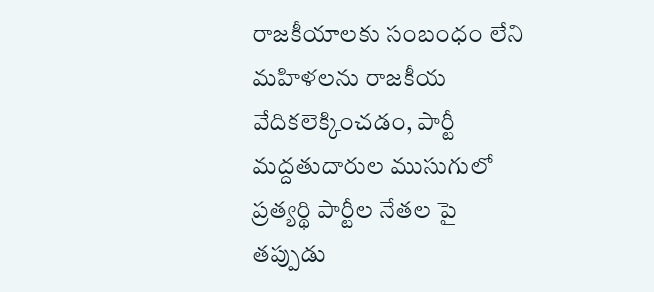రాజకీయాలకు సంబంధం లేని మహిళలను రాజకీయ వేదికలెక్కించడం, పార్టీ మద్దతుదారుల ముసుగులో ప్రత్యర్థి పార్టీల నేతల పై తప్పుడు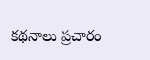కథనాలు ప్రచారం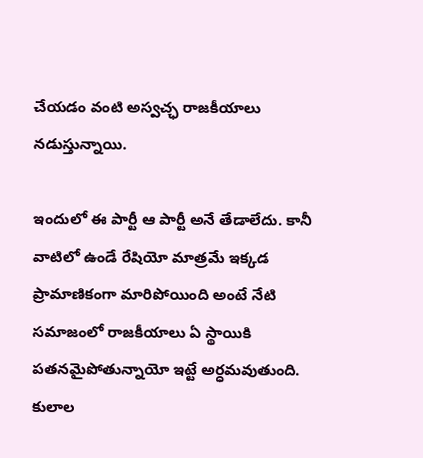చేయడం వంటి అస్వచ్ఛ రాజకీయాలు నడుస్తున్నాయి.

ఇందులో ఈ పార్టీ ఆ పార్టీ అనే తేడాలేదు. కానీ వాటిలో ఉండే రేషియో మాత్రమే ఇక్కడ ప్రామాణికంగా మారిపోయింది అంటే నేటి సమాజంలో రాజకీయాలు ఏ స్థాయికి పతనమైపోతున్నాయో ఇట్టే అర్ధమవుతుంది. కులాల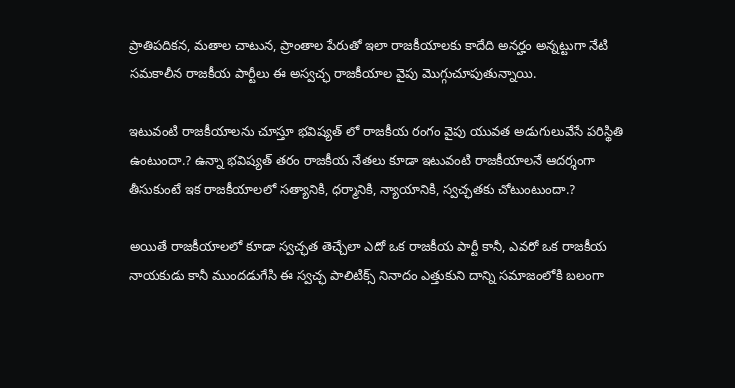ప్రాతిపదికన, మతాల చాటున, ప్రాంతాల పేరుతో ఇలా రాజకీయాలకు కాదేది అనర్హం అన్నట్టుగా నేటి సమకాలీన రాజకీయ పార్టీలు ఈ అస్వచ్ఛ రాజకీయాల వైపు మొగ్గుచూపుతున్నాయి.

ఇటువంటి రాజకీయాలను చూస్తూ భవిష్యత్ లో రాజకీయ రంగం వైపు యువత అడుగులువేసే పరిస్థితి ఉంటుందా.? ఉన్నా భవిష్యత్ తరం రాజకీయ నేతలు కూడా ఇటువంటి రాజకీయాలనే ఆదర్శంగా తీసుకుంటే ఇక రాజకీయాలలో సత్యానికి, ధర్మానికి, న్యాయానికి, స్వచ్ఛతకు చోటుంటుందా.?

అయితే రాజకీయాలలో కూడా స్వచ్ఛత తెచ్చేలా ఎదో ఒక రాజకీయ పార్టీ కానీ, ఎవరో ఒక రాజకీయ నాయకుడు కానీ ముందడుగేసి ఈ స్వచ్ఛ పాలిటిక్స్ నినాదం ఎత్తుకుని దాన్ని సమాజంలోకి బలంగా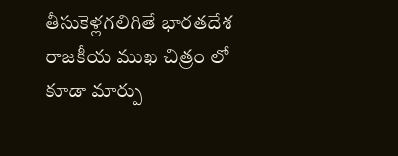తీసుకెళ్లగలిగితే భారతదేశ రాజకీయ ముఖ చిత్రం లో కూడా మార్పు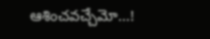ఆశించవచ్చేమో…!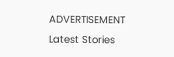ADVERTISEMENT
Latest Stories